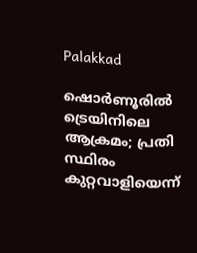Palakkad

ഷൊർണൂരിൽ ട്രെയിനിലെ ആക്രമം; പ്രതി സ്ഥിരം കുറ്റവാളിയെന്ന്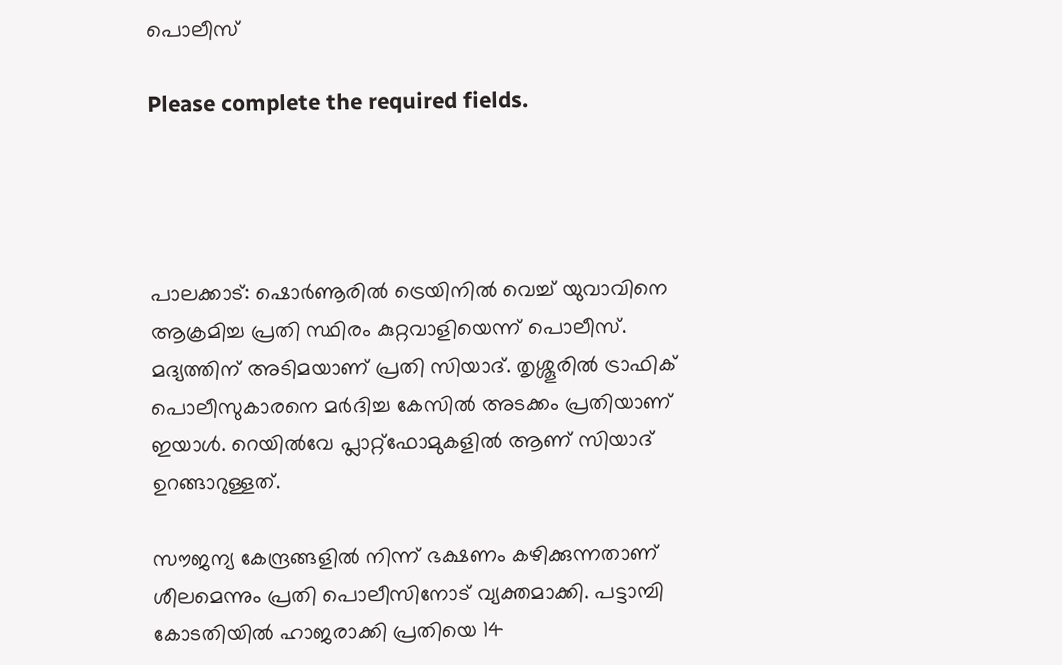പൊലീസ്

Please complete the required fields.




പാലക്കാട്: ഷൊർണൂരിൽ ട്രെയിനിൽ വെച്ച് യുവാവിനെ ആക്രമിച്ച പ്രതി സ്ഥിരം കുറ്റവാളിയെന്ന് പൊലീസ്. മദ്യത്തിന് അടിമയാണ് പ്രതി സിയാദ്. തൃശ്ശൂരിൽ ട്രാഫിക് പൊലീസുകാരനെ മർദിച്ച കേസിൽ അടക്കം പ്രതിയാണ് ഇയാൾ. റെയിൽവേ പ്ലാറ്റ്ഫോമുകളിൽ ആണ് സിയാദ് ഉറങ്ങാറുള്ളത്.

സൗജന്യ കേന്ദ്രങ്ങളിൽ നിന്ന് ഭക്ഷണം കഴിക്കുന്നതാണ് ശീലമെന്നും പ്രതി പൊലീസിനോട് വ്യക്തമാക്കി. പട്ടാമ്പി കോടതിയിൽ ഹാജരാക്കി പ്രതിയെ 14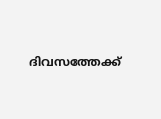ദിവസത്തേക്ക്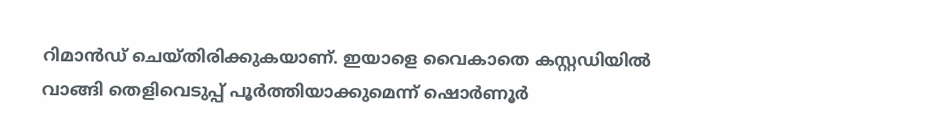റിമാൻഡ് ചെയ്തിരിക്കുകയാണ്. ഇയാളെ വൈകാതെ കസ്റ്റഡിയിൽ വാങ്ങി തെളിവെടുപ്പ് പൂർത്തിയാക്കുമെന്ന് ഷൊർണൂർ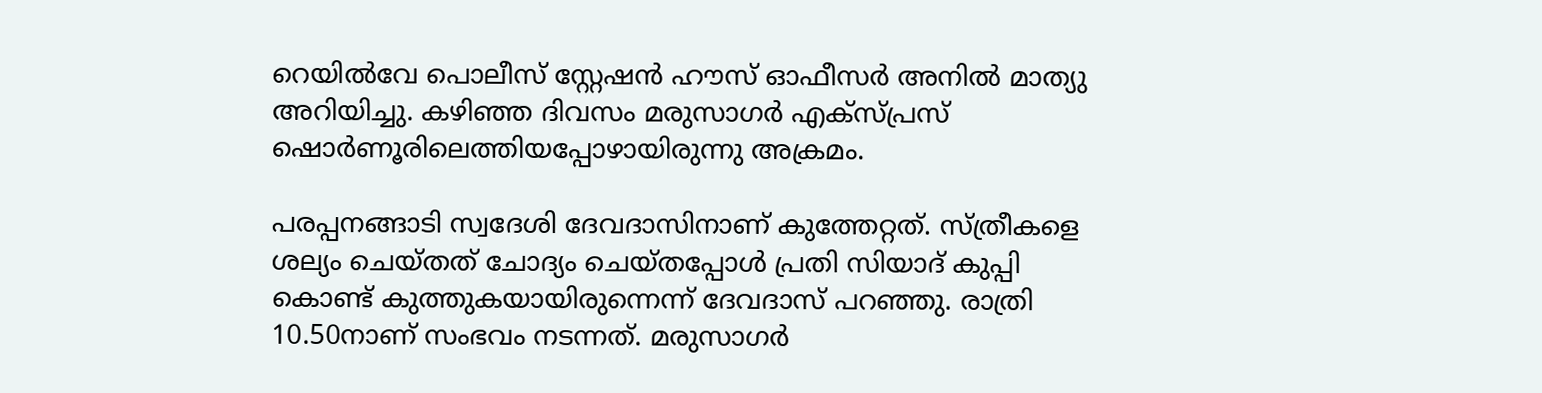റെയിൽവേ പൊലീസ് സ്റ്റേഷൻ ഹൗസ് ഓഫീസർ അനിൽ മാത്യു അറിയിച്ചു. കഴിഞ്ഞ ദിവസം മരുസാഗർ എക്സ്പ്രസ് ഷൊർണൂരിലെത്തിയപ്പോഴായിരുന്നു അക്രമം.

പരപ്പനങ്ങാടി സ്വദേശി ദേവദാസിനാണ് കുത്തേറ്റത്. സ്ത്രീകളെ ശല്യം ചെയ്തത് ചോദ്യം ചെയ്തപ്പോൾ പ്രതി സിയാദ് കുപ്പി കൊണ്ട് കുത്തുകയായിരുന്നെന്ന് ദേവദാസ് പറഞ്ഞു. രാത്രി 10.50നാണ് സംഭവം നടന്നത്. മരുസാഗർ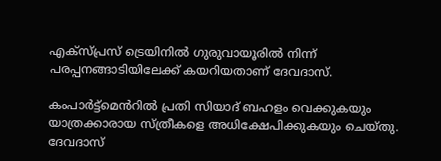എക്സ്പ്രസ് ട്രെയിനിൽ ഗുരുവായൂരിൽ നിന്ന് പരപ്പനങ്ങാടിയിലേക്ക് കയറിയതാണ് ദേവദാസ്.

കംപാർട്ട്മെൻറിൽ പ്രതി സിയാദ് ബഹളം വെക്കുകയും യാത്രക്കാരായ സ്ത്രീകളെ അധിക്ഷേപിക്കുകയും ചെയ്തു. ദേവദാസ്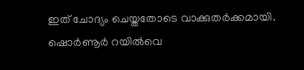ഇത് ചോദ്യം ചെയ്തതോടെ വാക്കുതർക്കമായി. ഷൊർണൂർ റയിൽവെ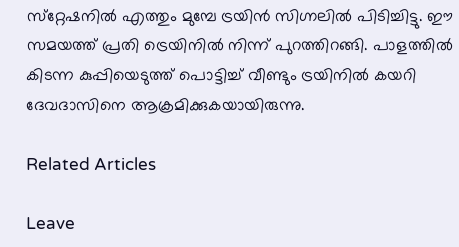സ്‌റ്റേഷനിൽ എത്തും മുമ്പേ ട്രയിൻ സിഗ്നലിൽ പിടിച്ചിട്ടു. ഈ സമയത്ത് പ്രതി ട്രെയിനിൽ നിന്ന് പുറത്തിറങ്ങി. പാളത്തിൽ കിടന്ന കുപ്പിയെടുത്ത് പൊട്ടിച്ച് വീണ്ടും ട്രയിനിൽ കയറി ദേവദാസിനെ ആക്രമിക്കുകയായിരുന്നു.

Related Articles

Leave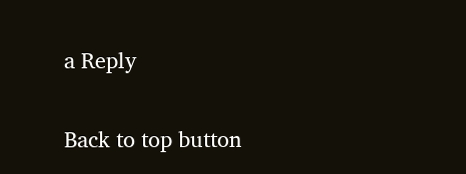a Reply

Back to top button